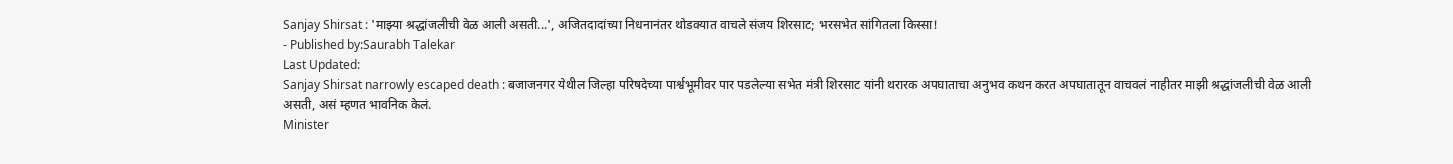Sanjay Shirsat : 'माझ्या श्रद्धांजलीची वेळ आली असती...', अजितदादांच्या निधनानंतर थोडक्यात वाचले संजय शिरसाट; भरसभेत सांगितला किस्सा!
- Published by:Saurabh Talekar
Last Updated:
Sanjay Shirsat narrowly escaped death : बजाजनगर येथील जिल्हा परिषदेच्या पार्श्वभूमीवर पार पडलेल्या सभेत मंत्री शिरसाट यांनी थरारक अपघाताचा अनुभव कथन करत अपघातातून वाचवलं नाहीतर माझी श्रद्धांजलीची वेळ आली असती, असं म्हणत भावनिक केलं.
Minister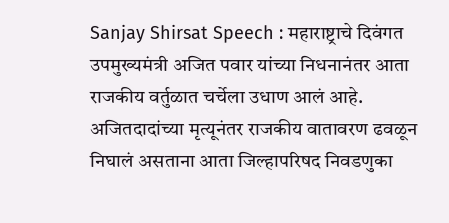Sanjay Shirsat Speech : महाराष्ट्राचे दिवंगत उपमुख्यमंत्री अजित पवार यांच्या निधनानंतर आता राजकीय वर्तुळात चर्चेला उधाण आलं आहे. अजितदादांच्या मृत्यूनंतर राजकीय वातावरण ढवळून निघालं असताना आता जिल्हापरिषद निवडणुका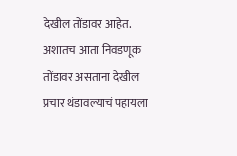देखील तोंडावर आहेत. अशातच आता निवडणूक तोंडावर असताना देखील प्रचार थंडावल्याचं पहायला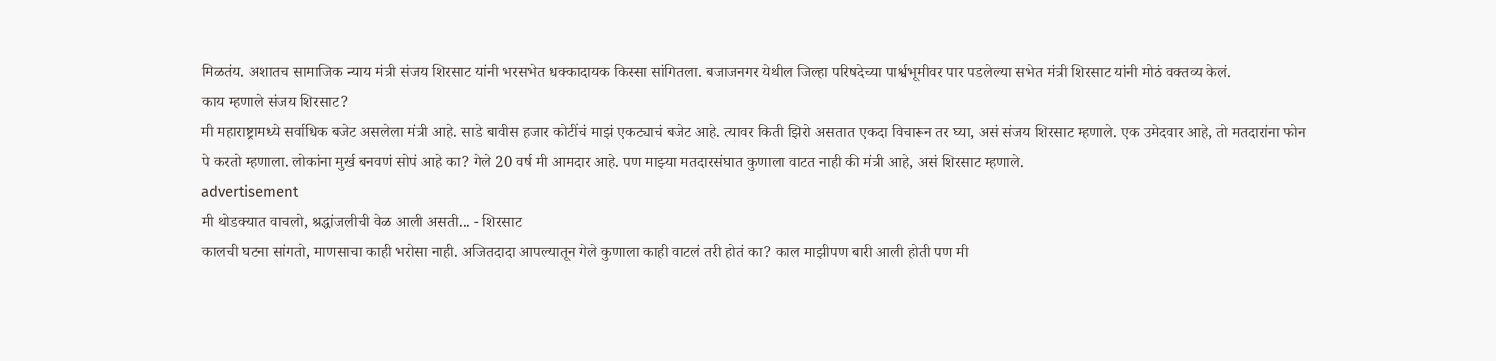मिळतंय. अशातच सामाजिक न्याय मंत्री संजय शिरसाट यांनी भरसभेत धक्कादायक किस्सा सांगितला. बजाजनगर येथील जिल्हा परिषदेच्या पार्श्वभूमीवर पार पडलेल्या सभेत मंत्री शिरसाट यांनी मोठं वक्तव्य केलं.
काय म्हणाले संजय शिरसाट?
मी महाराष्ट्रामध्ये सर्वाधिक बजेट असलेला मंत्री आहे. साडे बावीस हजार कोटींचं माझं एकट्याचं बजेट आहे. त्यावर किती झिरो असतात एकदा विचारून तर घ्या, असं संजय शिरसाट म्हणाले. एक उमेदवार आहे, तो मतदारांना फोन पे करतो म्हणाला. लोकांना मुर्ख बनवणं सोपं आहे का? गेले 20 वर्ष मी आमदार आहे. पण माझ्या मतदारसंघात कुणाला वाटत नाही की मंत्री आहे, असं शिरसाट म्हणाले.
advertisement
मी थोडक्यात वाचलो, श्रद्धांजलीची वेळ आली असती... - शिरसाट
कालची घटना सांगतो, माणसाचा काही भरोसा नाही. अजितदादा आपल्यातून गेले कुणाला काही वाटलं तरी होतं का? काल माझीपण बारी आली होती पण मी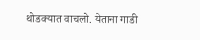थोडक्यात वाचलो. येताना गाडी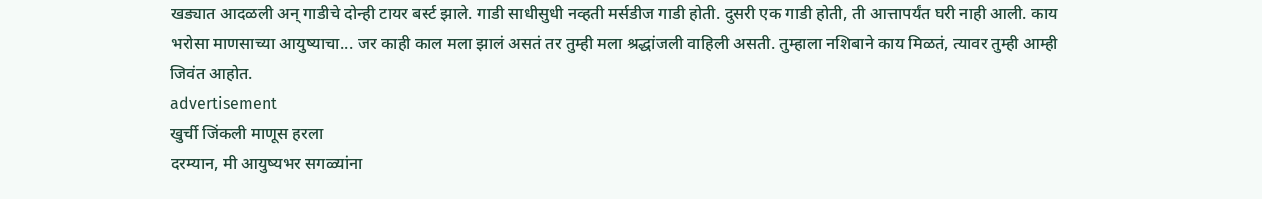खड्यात आदळली अन् गाडीचे दोन्ही टायर बर्स्ट झाले. गाडी साधीसुधी नव्हती मर्सडीज गाडी होती. दुसरी एक गाडी होती, ती आत्तापर्यंत घरी नाही आली. काय भरोसा माणसाच्या आयुष्याचा... जर काही काल मला झालं असतं तर तुम्ही मला श्रद्धांजली वाहिली असती. तुम्हाला नशिबाने काय मिळतं, त्यावर तुम्ही आम्ही जिवंत आहोत.
advertisement
खुर्ची जिंकली माणूस हरला
दरम्यान, मी आयुष्यभर सगळ्यांना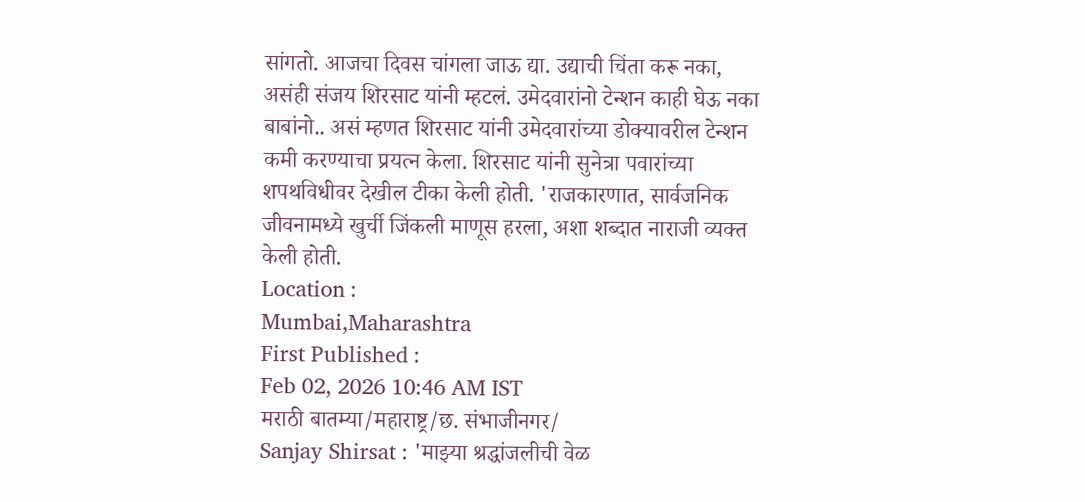सांगतो. आजचा दिवस चांगला जाऊ द्या. उद्याची चिंता करू नका, असंही संजय शिरसाट यांनी म्हटलं. उमेदवारांनो टेन्शन काही घेऊ नका बाबांनो.. असं म्हणत शिरसाट यांनी उमेदवारांच्या डोक्यावरील टेन्शन कमी करण्याचा प्रयत्न केला. शिरसाट यांनी सुनेत्रा पवारांच्या शपथविधीवर देखील टीका केली होती. 'राजकारणात, सार्वजनिक जीवनामध्ये खुर्ची जिंकली माणूस हरला, अशा शब्दात नाराजी व्यक्त केली होती.
Location :
Mumbai,Maharashtra
First Published :
Feb 02, 2026 10:46 AM IST
मराठी बातम्या/महाराष्ट्र/छ. संभाजीनगर/
Sanjay Shirsat : 'माझ्या श्रद्धांजलीची वेळ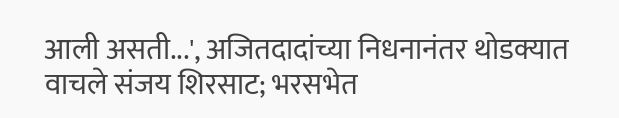आली असती...', अजितदादांच्या निधनानंतर थोडक्यात वाचले संजय शिरसाट; भरसभेत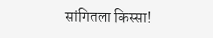सांगितला किस्सा!